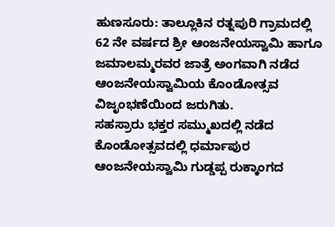ಹುಣಸೂರು: ತಾಲ್ಲೂಕಿನ ರತ್ನಪುರಿ ಗ್ರಾಮದಲ್ಲಿ 62 ನೇ ವರ್ಷದ ಶ್ರೀ ಆಂಜನೇಯಸ್ವಾಮಿ ಹಾಗೂ ಜಮಾಲಮ್ಮರವರ ಜಾತ್ರೆ ಅಂಗವಾಗಿ ನಡೆದ ಆಂಜನೇಯಸ್ವಾಮಿಯ ಕೊಂಡೋತ್ಸವ ವಿಜೃಂಭಣೆಯಿಂದ ಜರುಗಿತು.
ಸಹಸ್ರಾರು ಭಕ್ತರ ಸಮ್ಮುಖದಲ್ಲಿ ನಡೆದ ಕೊಂಡೋತ್ಸವದಲ್ಲಿ ಧರ್ಮಾಪುರ ಆಂಜನೇಯಸ್ವಾಮಿ ಗುಡ್ಡಪ್ಪ ರುಕ್ಕಾಂಗದ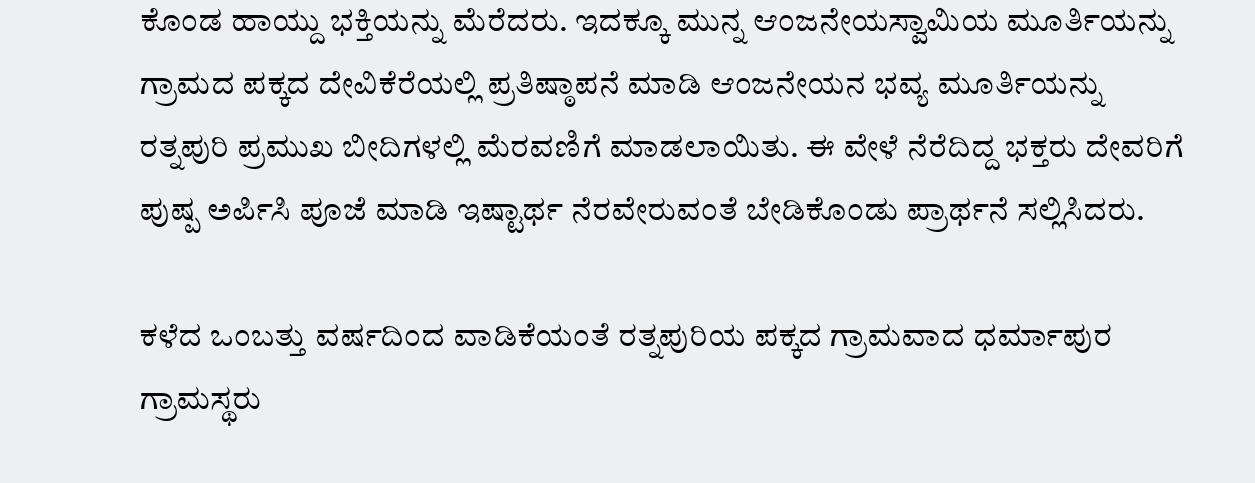ಕೊಂಡ ಹಾಯ್ದು ಭಕ್ತಿಯನ್ನು ಮೆರೆದರು. ಇದಕ್ಕೂ ಮುನ್ನ ಆಂಜನೇಯಸ್ವಾಮಿಯ ಮೂರ್ತಿಯನ್ನು ಗ್ರಾಮದ ಪಕ್ಕದ ದೇವಿಕೆರೆಯಲ್ಲಿ ಪ್ರತಿಷ್ಠಾಪನೆ ಮಾಡಿ ಆಂಜನೇಯನ ಭವ್ಯ ಮೂರ್ತಿಯನ್ನು ರತ್ನಪುರಿ ಪ್ರಮುಖ ಬೀದಿಗಳಲ್ಲಿ ಮೆರವಣಿಗೆ ಮಾಡಲಾಯಿತು. ಈ ವೇಳೆ ನೆರೆದಿದ್ದ ಭಕ್ತರು ದೇವರಿಗೆ ಪುಷ್ಪ ಅರ್ಪಿಸಿ ಪೂಜೆ ಮಾಡಿ ಇಷ್ಟಾರ್ಥ ನೆರವೇರುವಂತೆ ಬೇಡಿಕೊಂಡು ಪ್ರಾರ್ಥನೆ ಸಲ್ಲಿಸಿದರು.

ಕಳೆದ ಒಂಬತ್ತು ವರ್ಷದಿಂದ ವಾಡಿಕೆಯಂತೆ ರತ್ನಪುರಿಯ ಪಕ್ಕದ ಗ್ರಾಮವಾದ ಧರ್ಮಾಪುರ ಗ್ರಾಮಸ್ಥರು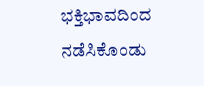ಭಕ್ತಿಭಾವದಿಂದ ನಡೆಸಿಕೊಂಡು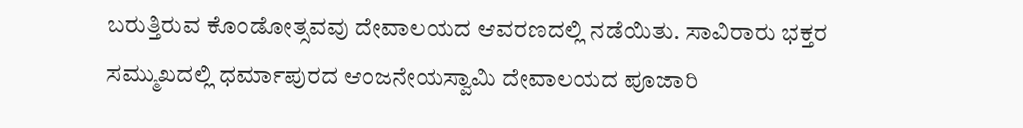ಬರುತ್ತಿರುವ ಕೊಂಡೋತ್ಸವವು ದೇವಾಲಯದ ಆವರಣದಲ್ಲಿ ನಡೆಯಿತು. ಸಾವಿರಾರು ಭಕ್ತರ ಸಮ್ಮುಖದಲ್ಲಿ ಧರ್ಮಾಪುರದ ಆಂಜನೇಯಸ್ವಾಮಿ ದೇವಾಲಯದ ಪೂಜಾರಿ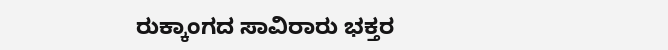ರುಕ್ಕಾಂಗದ ಸಾವಿರಾರು ಭಕ್ತರ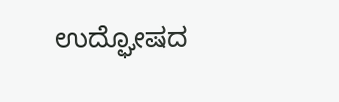ಉದ್ಘೋಷದ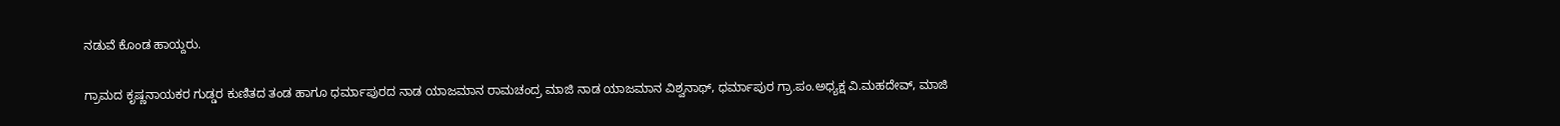ನಡುವೆ ಕೊಂಡ ಹಾಯ್ದರು.

ಗ್ರಾಮದ ಕೃಷ್ಣನಾಯಕರ ಗುಡ್ಡರ ಕುಣಿತದ ತಂಡ ಹಾಗೂ ಧರ್ಮಾಪುರದ ನಾಡ ಯಾಜಮಾನ ರಾಮಚಂದ್ರ ಮಾಜಿ ನಾಡ ಯಾಜಮಾನ ವಿಶ್ವನಾಥ್, ಧರ್ಮಾಪುರ ಗ್ರಾ.ಪಂ.ಅಧ್ಯಕ್ಷ ವಿ.ಮಹದೇವ್, ಮಾಜಿ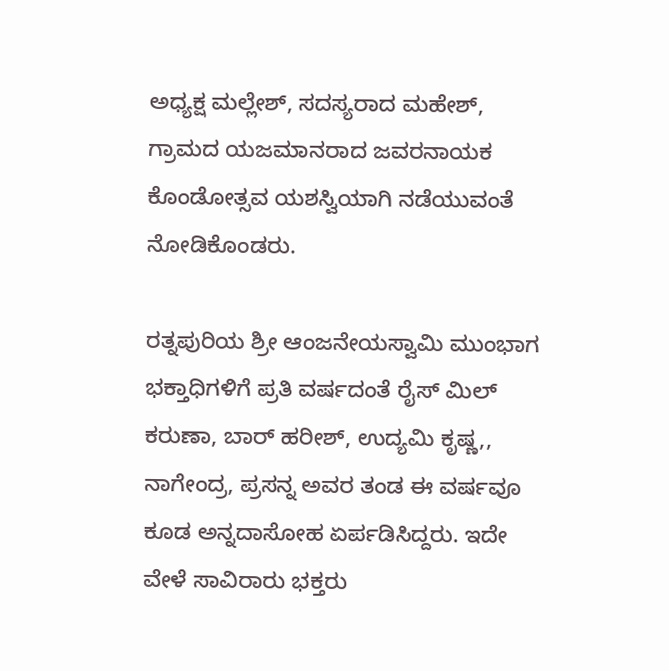ಅಧ್ಯಕ್ಷ ಮಲ್ಲೇಶ್, ಸದಸ್ಯರಾದ ಮಹೇಶ್, ಗ್ರಾಮದ ಯಜಮಾನರಾದ ಜವರನಾಯಕ ಕೊಂಡೋತ್ಸವ ಯಶಸ್ವಿಯಾಗಿ ನಡೆಯುವಂತೆ ನೋಡಿಕೊಂಡರು.

ರತ್ನಪುರಿಯ ಶ್ರೀ ಆಂಜನೇಯಸ್ವಾಮಿ ಮುಂಭಾಗ ಭಕ್ತಾಧಿಗಳಿಗೆ ಪ್ರತಿ ವರ್ಷದಂತೆ ರೈಸ್ ಮಿಲ್ ಕರುಣಾ, ಬಾರ್ ಹರೀಶ್, ಉದ್ಯಮಿ ಕೃಷ್ಣ,, ನಾಗೇಂದ್ರ, ಪ್ರಸನ್ನ ಅವರ ತಂಡ ಈ ವರ್ಷವೂ ಕೂಡ ಅನ್ನದಾಸೋಹ ಏರ್ಪಡಿಸಿದ್ದರು. ಇದೇ ವೇಳೆ ಸಾವಿರಾರು ಭಕ್ತರು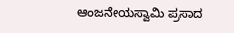ಆಂಜನೇಯಸ್ವಾಮಿ ಪ್ರಸಾದ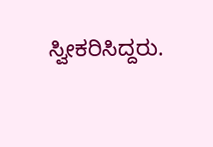ಸ್ವೀಕರಿಸಿದ್ದರು.